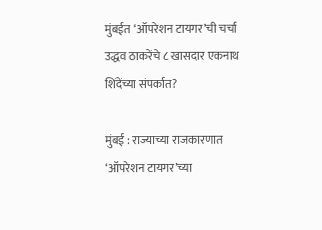मुंबईत ‘ऑपरेशन टायगर’ची चर्चा
उद्धव ठाकरेंचे ८ खासदार एकनाथ शिंदेंच्या संपर्कात?

मुंबई : राज्याच्या राजकारणात ‘ऑपरेशन टायगर’च्या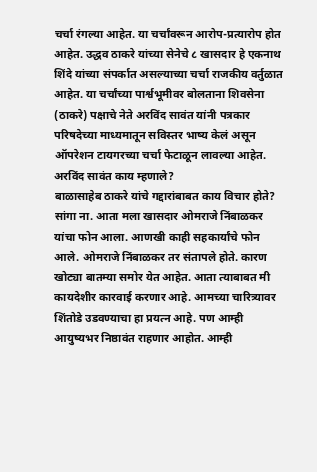चर्चा रंगल्या आहेत. या चर्चांवरून आरोप-प्रत्यारोप होत आहेत. उद्धव ठाकरे यांच्या सेनेचे ८ खासदार हे एकनाथ शिंदे यांच्या संपर्कात असल्याच्या चर्चा राजकीय वर्तुळात आहेत. या चर्चांच्या पार्श्वभूमीवर बोलताना शिवसेना (ठाकरे) पक्षाचे नेते अरविंद सावंत यांनी पत्रकार परिषदेच्या माध्यमातून सविस्तर भाष्य केलं असून ऑपरेशन टायगरच्या चर्चा फेटाळून लावल्या आहेत.
अरविंद सावंत काय म्हणाले?
बाळासाहेब ठाकरे यांचे गद्दारांबाबत काय विचार होते? सांगा ना. आता मला खासदार ओमराजे निंबाळकर यांचा फोन आला. आणखी काही सहकार्यांचे फोन आले. ओमराजे निंबाळकर तर संतापले होते. कारण खोट्या बातम्या समोर येत आहेत. आता त्याबाबत मी कायदेशीर कारवाई करणार आहे. आमच्या चारित्र्यावर शिंतोडे उडवण्याचा हा प्रयत्न आहे. पण आम्ही आयुष्यभर निष्ठावंत राहणार आहोत. आम्ही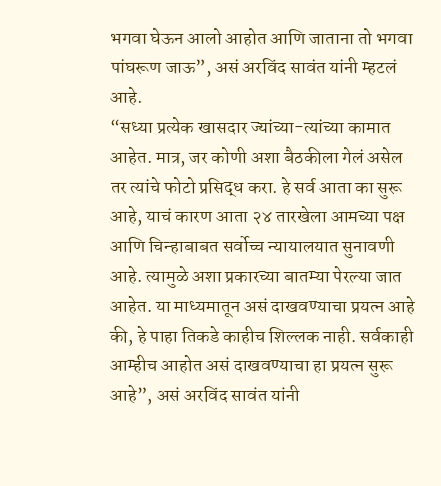भगवा घेऊन आलो आहोत आणि जाताना तो भगवा पांघरूण जाऊ”, असं अरविंद सावंत यांनी म्हटलं आहे.
“सध्या प्रत्येक खासदार ज्यांच्या-त्यांच्या कामात आहेत. मात्र, जर कोणी अशा बैठकीला गेलं असेल तर त्यांचे फोटो प्रसिद्ध करा. हे सर्व आता का सुरू आहे, याचं कारण आता २४ तारखेला आमच्या पक्ष आणि चिन्हाबाबत सर्वोच्च न्यायालयात सुनावणी आहे. त्यामुळे अशा प्रकारच्या बातम्या पेरल्या जात आहेत. या माध्यमातून असं दाखवण्याचा प्रयत्न आहे की, हे पाहा तिकडे काहीच शिल्लक नाही. सर्वकाही आम्हीच आहोत असं दाखवण्याचा हा प्रयत्न सुरू आहे”, असं अरविंद सावंत यांनी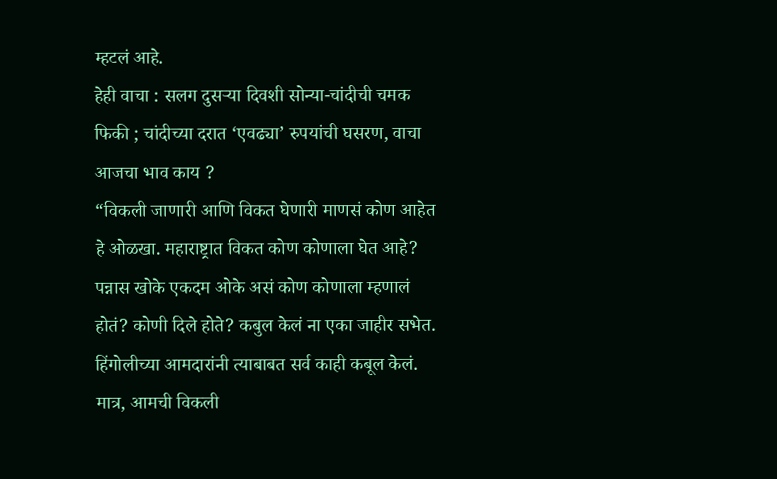म्हटलं आहे.
हेही वाचा : सलग दुसऱ्या दिवशी सोन्या-चांदीची चमक फिकी ; चांदीच्या दरात ‘एवढ्या’ रुपयांची घसरण, वाचा आजचा भाव काय ?
“विकली जाणारी आणि विकत घेणारी माणसं कोण आहेत हे ओळखा. महाराष्ट्रात विकत कोण कोणाला घेत आहे? पन्नास खोके एकदम ओके असं कोण कोणाला म्हणालं होतं? कोणी दिले होते? कबुल केलं ना एका जाहीर सभेत. हिंगोलीच्या आमदारांनी त्याबाबत सर्व काही कबूल केलं. मात्र, आमची विकली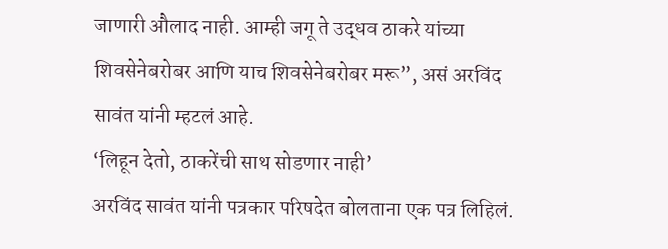जाणारी औलाद नाही. आम्ही जगू ते उद्धव ठाकरे यांच्या शिवसेनेबरोबर आणि याच शिवसेनेबरोबर मरू”, असं अरविंद सावंत यांनी म्हटलं आहे.
‘लिहून देतो, ठाकरेंची साथ सोडणार नाही’
अरविंद सावंत यांनी पत्रकार परिषदेत बोलताना एक पत्र लिहिलं.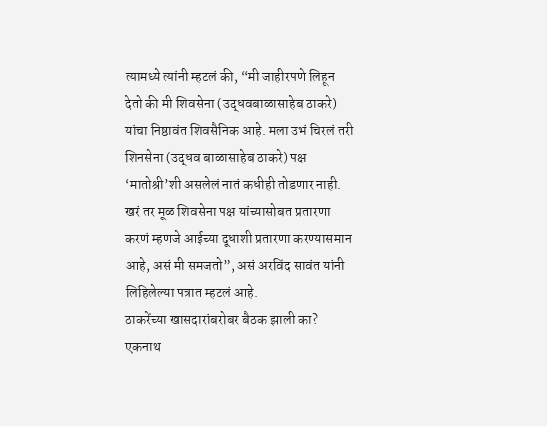त्यामध्ये त्यांनी म्हटलं की, “मी जाहीरपणे लिहून देतो की मी शिवसेना (उद्धवबाळासाहेब ठाकरे) यांचा निष्ठावंत शिवसैनिक आहे. मला उभं चिरलं तरी शिनसेना (उद्धव बाळासाहेब ठाकरे) पक्ष ‘मातोश्री’शी असलेलं नातं कधीही तोडणार नाही. खरं तर मूळ शिवसेना पक्ष यांच्यासोबत प्रतारणा करणं म्हणजे आईच्या दूधाशी प्रतारणा करण्यासमान आहे, असं मी समजतो”, असं अरविंद सावंत यांनी लिहिलेल्या पत्रात म्हटलं आहे.
ठाकरेंच्या खासदारांबरोबर बैठक झाली का? एकनाथ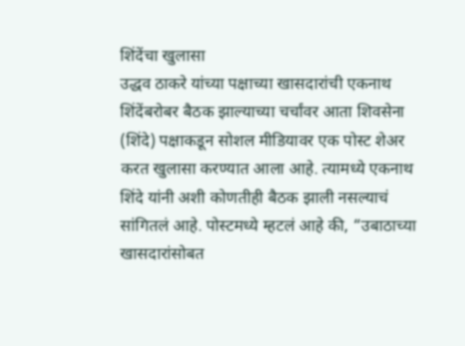शिंदेंचा खुलासा
उद्धव ठाकरे यांच्या पक्षाच्या खासदारांची एकनाथ शिंदेंबरोबर बैठक झाल्याच्या चर्चांवर आता शिवसेना (शिंदे) पक्षाकडून सोशल मीडियावर एक पोस्ट शेअर करत खुलासा करण्यात आला आहे. त्यामध्ये एकनाथ शिंदे यांनी अशी कोणतीही बैठक झाली नसल्याचं सांगितलं आहे. पोस्टमध्ये म्हटलं आहे की, “उबाठाच्या खासदारांसोबत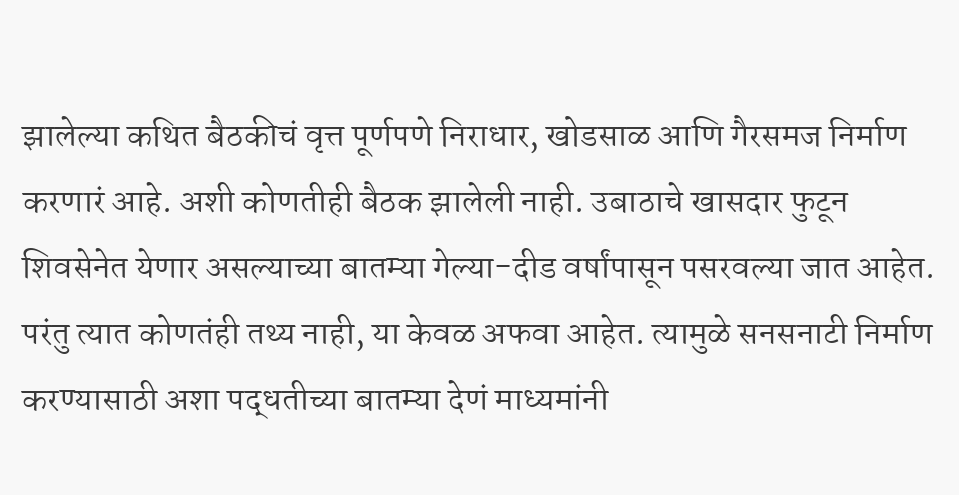झालेल्या कथित बैठकीचं वृत्त पूर्णपणे निराधार, खोडसाळ आणि गैरसमज निर्माण करणारं आहे. अशी कोणतीही बैठक झालेली नाही. उबाठाचे खासदार फुटून शिवसेनेत येणार असल्याच्या बातम्या गेल्या-दीड वर्षांपासून पसरवल्या जात आहेत. परंतु त्यात कोणतंही तथ्य नाही, या केवळ अफवा आहेत. त्यामुळे सनसनाटी निर्माण करण्यासाठी अशा पद्धतीच्या बातम्या देणं माध्यमांनी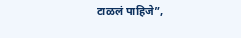टाळलं पाहिजे”,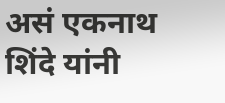असं एकनाथ शिंदे यांनी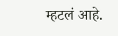म्हटलं आहे.